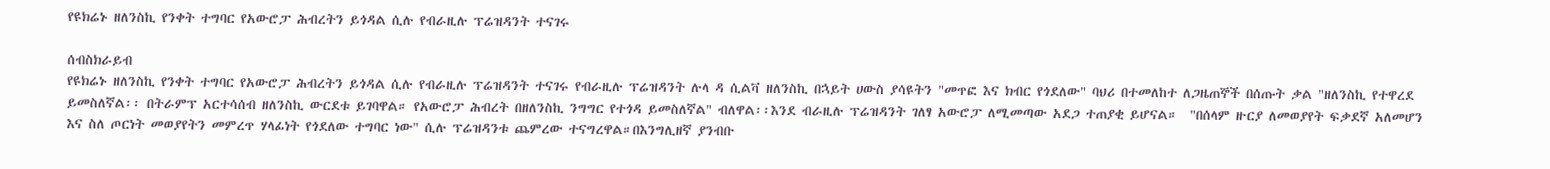የዩክሬኑ ዘለንስኪ የንቀት ተግባር የአውሮፓ ሕብረትን ይጎዳል ሲሉ የብራዚሉ ፕሬዝዳንት ተናገሩ

ሰብስክራይብ
የዩክሬኑ ዘለንስኪ የንቀት ተግባር የአውሮፓ ሕብረትን ይጎዳል ሲሉ የብራዚሉ ፕሬዝዳንት ተናገሩ የብራዚሉ ፕሬዝዳንት ሉላ ዳ ሲልቫ ዘለንስኪ በኋይት ሀውስ ያሳዩትን "መጥፎ እና ክብር የጎደለው" ባህሪ በተመለከተ ለጋዜጠኞች በሰጡት ቃል "ዘለንስኪ የተዋረደ ይመስለኛል፡፡ በትራምፕ አርተሳሰብ ዘለንስኪ ውርደቱ ይገባዋል። የአውሮፓ ሕብረት በዘለንስኪ ንግግር የተጎዳ ይመስለኛል" ብለዋል፡፡እንደ ብራዚሉ ፕሬዝዳንት ገለፃ አውሮፓ ለሚመጣው አደጋ ተጠያቂ ይሆናል።  "በሰላም ዙርያ ለመወያየት ፍቃደኛ አለመሆን እና ስለ ጦርነት መወያየትን መምረጥ ሃላፊነት የጎደለው ተግባር ነው" ሲሉ ፕሬዝዳንቱ ጨምረው ተናግረዋል።በእንግሊዘኛ ያንብቡ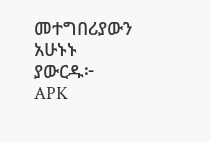መተግበሪያውን አሁኑኑ ያውርዱ፦   APK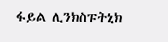ፋይል ሊንክስፑትኒክ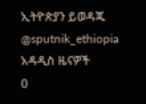ኢትዮጵያን ይወዳጁ @sputnik_ethiopia
አዳዲስ ዜናዎች
0